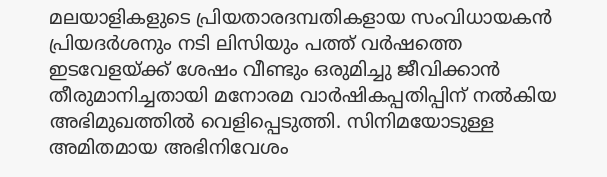മലയാളികളുടെ പ്രിയതാരദമ്പതികളായ സംവിധായകൻ പ്രിയദർശനും നടി ലിസിയും പത്ത് വർഷത്തെ ഇടവേളയ്ക്ക് ശേഷം വീണ്ടും ഒരുമിച്ചു ജീവിക്കാൻ തീരുമാനിച്ചതായി മനോരമ വാർഷികപ്പതിപ്പിന് നൽകിയ അഭിമുഖത്തിൽ വെളിപ്പെടുത്തി. സിനിമയോടുള്ള അമിതമായ അഭിനിവേശം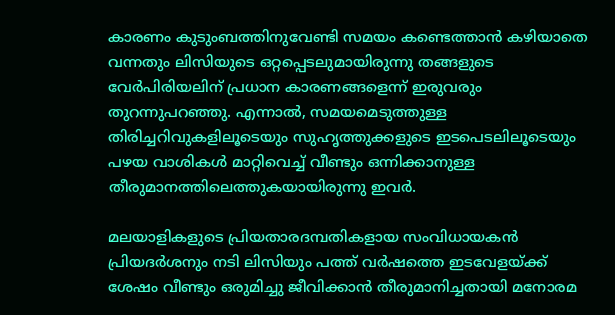കാരണം കുടുംബത്തിനുവേണ്ടി സമയം കണ്ടെത്താൻ കഴിയാതെ വന്നതും ലിസിയുടെ ഒറ്റപ്പെടലുമായിരുന്നു തങ്ങളുടെ വേർപിരിയലിന് പ്രധാന കാരണങ്ങളെന്ന് ഇരുവരും തുറന്നുപറഞ്ഞു. എന്നാൽ, സമയമെടുത്തുള്ള തിരിച്ചറിവുകളിലൂടെയും സുഹൃത്തുക്കളുടെ ഇടപെടലിലൂടെയും പഴയ വാശികൾ മാറ്റിവെച്ച് വീണ്ടും ഒന്നിക്കാനുള്ള തീരുമാനത്തിലെത്തുകയായിരുന്നു ഇവർ.

മലയാളികളുടെ പ്രിയതാരദമ്പതികളായ സംവിധായകൻ പ്രിയദർശനും നടി ലിസിയും പത്ത് വർഷത്തെ ഇടവേളയ്ക്ക് ശേഷം വീണ്ടും ഒരുമിച്ചു ജീവിക്കാൻ തീരുമാനിച്ചതായി മനോരമ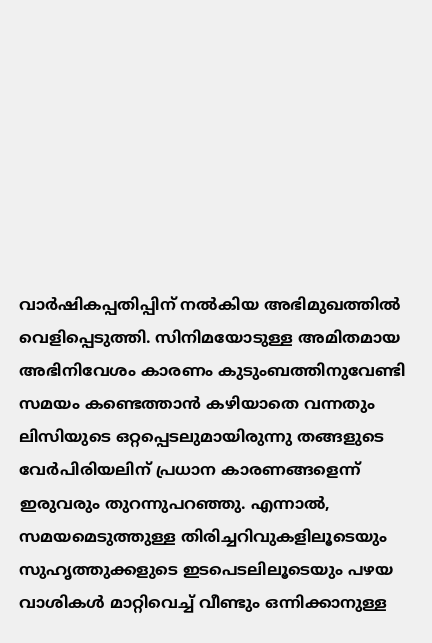വാർഷികപ്പതിപ്പിന് നൽകിയ അഭിമുഖത്തിൽ വെളിപ്പെടുത്തി. സിനിമയോടുള്ള അമിതമായ അഭിനിവേശം കാരണം കുടുംബത്തിനുവേണ്ടി സമയം കണ്ടെത്താൻ കഴിയാതെ വന്നതും ലിസിയുടെ ഒറ്റപ്പെടലുമായിരുന്നു തങ്ങളുടെ വേർപിരിയലിന് പ്രധാന കാരണങ്ങളെന്ന് ഇരുവരും തുറന്നുപറഞ്ഞു. എന്നാൽ, സമയമെടുത്തുള്ള തിരിച്ചറിവുകളിലൂടെയും സുഹൃത്തുക്കളുടെ ഇടപെടലിലൂടെയും പഴയ വാശികൾ മാറ്റിവെച്ച് വീണ്ടും ഒന്നിക്കാനുള്ള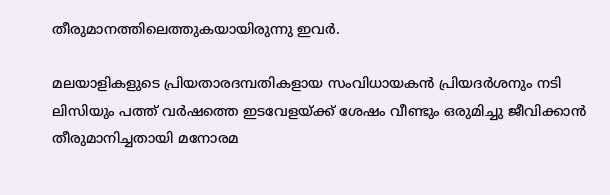തീരുമാനത്തിലെത്തുകയായിരുന്നു ഇവർ.

മലയാളികളുടെ പ്രിയതാരദമ്പതികളായ സംവിധായകൻ പ്രിയദർശനും നടി ലിസിയും പത്ത് വർഷത്തെ ഇടവേളയ്ക്ക് ശേഷം വീണ്ടും ഒരുമിച്ചു ജീവിക്കാൻ തീരുമാനിച്ചതായി മനോരമ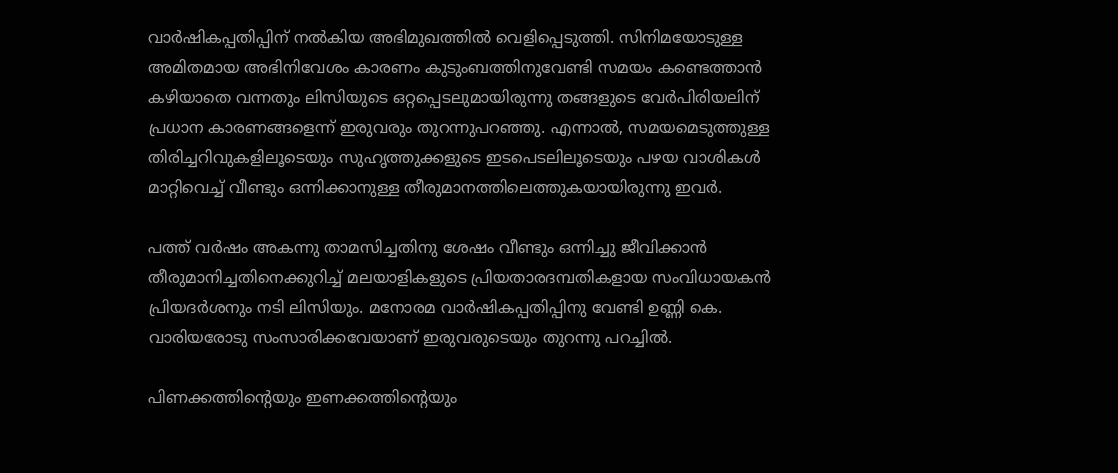വാർഷികപ്പതിപ്പിന് നൽകിയ അഭിമുഖത്തിൽ വെളിപ്പെടുത്തി. സിനിമയോടുള്ള അമിതമായ അഭിനിവേശം കാരണം കുടുംബത്തിനുവേണ്ടി സമയം കണ്ടെത്താൻ കഴിയാതെ വന്നതും ലിസിയുടെ ഒറ്റപ്പെടലുമായിരുന്നു തങ്ങളുടെ വേർപിരിയലിന് പ്രധാന കാരണങ്ങളെന്ന് ഇരുവരും തുറന്നുപറഞ്ഞു. എന്നാൽ, സമയമെടുത്തുള്ള തിരിച്ചറിവുകളിലൂടെയും സുഹൃത്തുക്കളുടെ ഇടപെടലിലൂടെയും പഴയ വാശികൾ മാറ്റിവെച്ച് വീണ്ടും ഒന്നിക്കാനുള്ള തീരുമാനത്തിലെത്തുകയായിരുന്നു ഇവർ.

പത്ത് വർഷം അകന്നു താമസിച്ചതിനു ശേഷം വീണ്ടും ഒന്നിച്ചു ജീവിക്കാൻ തീരുമാനിച്ചതിനെക്കുറിച്ച് മലയാളികളുടെ പ്രിയതാരദമ്പതികളായ സംവിധായകൻ പ്രിയദർശനും നടി ലിസിയും. മനോരമ വാർഷികപ്പതിപ്പിനു വേണ്ടി ഉണ്ണി കെ. വാരിയരോടു സംസാരിക്കവേയാണ് ഇരുവരുടെയും തുറന്നു പറച്ചിൽ.

പിണക്കത്തിന്റെയും ഇണക്കത്തിന്റെയും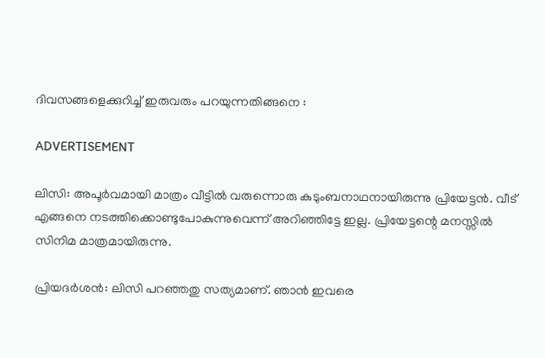ദിവസങ്ങളെക്കുറിച്ച് ഇരുവരും പറയുന്നതിങ്ങനെ :

ADVERTISEMENT

ലിസി: അപൂർവമായി മാത്രം വീട്ടിൽ വരുന്നൊരു കുടുംബനാഥനായിരുന്നു പ്രിയേട്ടൻ. വീട് എങ്ങനെ നടത്തിക്കൊണ്ടുപോകുന്നുവെന്ന് അറിഞ്ഞിട്ടേ ഇല്ല. പ്രിയേട്ടന്റെ മനസ്സിൽ സിനിമ മാത്രമായിരുന്നു.

പ്രിയദർശൻ: ലിസി പറഞ്ഞതു സത്യമാണ്. ഞാൻ ഇവരെ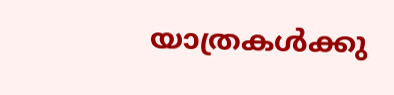യാത്രകൾക്കു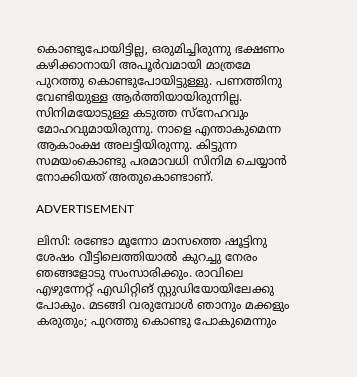കൊണ്ടുപോയിട്ടില്ല, ഒരുമിച്ചിരുന്നു ഭക്ഷണം കഴിക്കാനായി അപൂർവമായി മാത്രമേ പുറത്തു കൊണ്ടുപോയിട്ടുള്ളു. പണത്തിനു വേണ്ടിയുള്ള ആർത്തിയായിരുന്നില്ല. സിനിമയോടുള്ള കടുത്ത സ്നേഹവും മോഹവുമായിരുന്നു. നാളെ എന്താകുമെന്ന ആകാംക്ഷ അലട്ടിയിരുന്നു. കിട്ടുന്ന സമയംകൊണ്ടു പരമാവധി സിനിമ ചെയ്യാൻ നോക്കിയത് അതുകൊണ്ടാണ്.

ADVERTISEMENT

ലിസി: രണ്ടോ മൂന്നോ മാസത്തെ ഷൂട്ടിനു ശേഷം വീട്ടിലെത്തിയാൽ കുറച്ചു നേരം ഞങ്ങളോടു സംസാരിക്കും. രാവിലെ എഴുന്നേറ്റ് എഡിറ്റിങ് സ്റ്റുഡിയോയിലേക്കു പോകും. മടങ്ങി വരുമ്പോൾ ഞാനും മക്കളും കരുതും; പുറത്തു കൊണ്ടു പോകുമെന്നും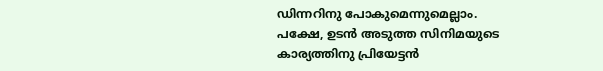ഡിന്നറിനു പോകുമെന്നുമെല്ലാം. പക്ഷേ, ഉടൻ അടുത്ത സിനിമയുടെ കാര്യത്തിനു പ്രിയേട്ടൻ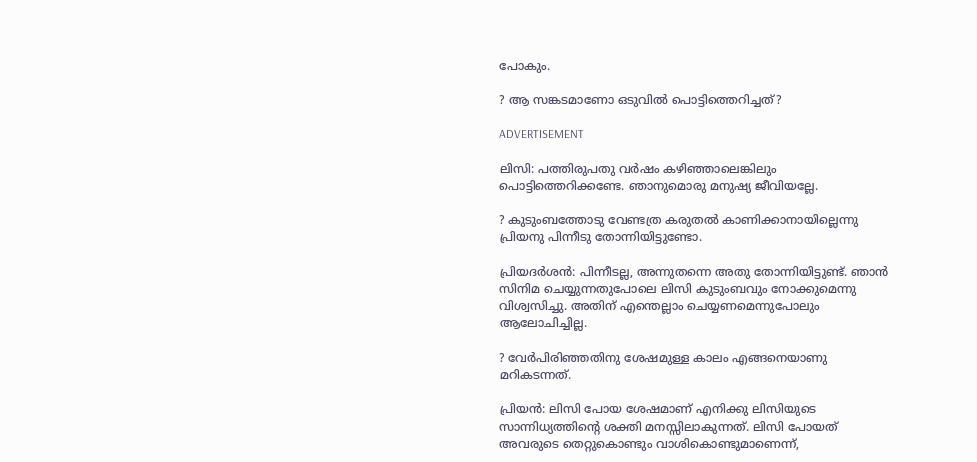പോകും.

? ആ സങ്കടമാണോ ഒടുവിൽ പൊട്ടിത്തെറിച്ചത്?

ADVERTISEMENT

ലിസി: പത്തിരുപതു വർഷം കഴിഞ്ഞാലെങ്കിലും പൊട്ടിത്തെറിക്കണ്ടേ. ഞാനുമൊരു മനുഷ്യ ജീവിയല്ലേ.

? കുടുംബത്തോടു വേണ്ടത്ര കരുതൽ കാണിക്കാനായില്ലെന്നു പ്രിയനു പിന്നീടു തോന്നിയിട്ടുണ്ടോ.

പ്രിയദർശൻ: പിന്നീടല്ല, അന്നുതന്നെ അതു തോന്നിയിട്ടുണ്ട്. ഞാൻ സിനിമ ചെയ്യുന്നതുപോലെ ലിസി കുടുംബവും നോക്കുമെന്നു വിശ്വസിച്ചു. അതിന് എന്തെല്ലാം ചെയ്യണമെന്നുപോലും ആലോചിച്ചില്ല.

? വേർപിരിഞ്ഞതിനു ശേഷമുള്ള കാലം എങ്ങനെയാണു മറികടന്നത്.

പ്രിയൻ: ലിസി പോയ ശേഷമാണ് എനിക്കു ലിസിയുടെ സാന്നിധ്യത്തിന്റെ ശക്തി മനസ്സിലാകുന്നത്. ലിസി പോയത് അവരുടെ തെറ്റുകൊണ്ടും വാശികൊണ്ടുമാണെന്ന്,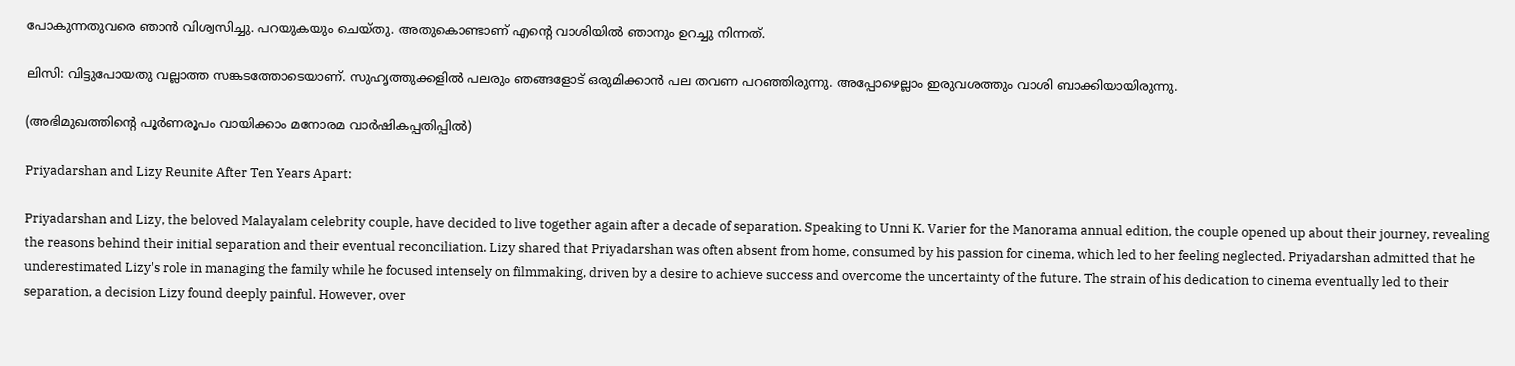പോകുന്നതുവരെ ഞാൻ വിശ്വസിച്ചു. പറയുകയും ചെയ്തു. അതുകൊണ്ടാണ് എന്റെ വാശിയിൽ ഞാനും ഉറച്ചു നിന്നത്.

ലിസി: വിട്ടുപോയതു വല്ലാത്ത സങ്കടത്തോടെയാണ്. സുഹൃത്തുക്കളിൽ പലരും ഞങ്ങളോട് ഒരുമിക്കാൻ പല തവണ പറഞ്ഞിരുന്നു. അപ്പോഴെല്ലാം ഇരുവശത്തും വാശി ബാക്കിയായിരുന്നു.

(അഭിമുഖത്തിന്റെ പൂർണരൂപം വായിക്കാം മനോരമ വാർഷികപ്പതിപ്പിൽ)

Priyadarshan and Lizy Reunite After Ten Years Apart:

Priyadarshan and Lizy, the beloved Malayalam celebrity couple, have decided to live together again after a decade of separation. Speaking to Unni K. Varier for the Manorama annual edition, the couple opened up about their journey, revealing the reasons behind their initial separation and their eventual reconciliation. Lizy shared that Priyadarshan was often absent from home, consumed by his passion for cinema, which led to her feeling neglected. Priyadarshan admitted that he underestimated Lizy's role in managing the family while he focused intensely on filmmaking, driven by a desire to achieve success and overcome the uncertainty of the future. The strain of his dedication to cinema eventually led to their separation, a decision Lizy found deeply painful. However, over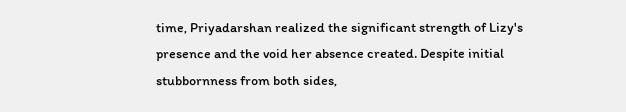time, Priyadarshan realized the significant strength of Lizy's presence and the void her absence created. Despite initial stubbornness from both sides,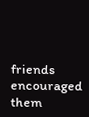friends encouraged them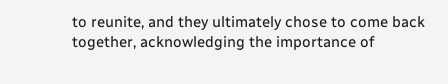to reunite, and they ultimately chose to come back together, acknowledging the importance of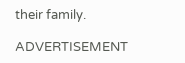their family.

ADVERTISEMENT